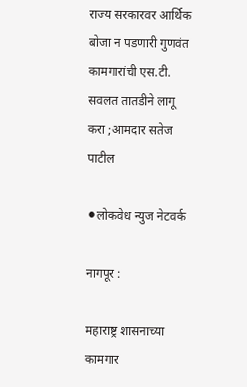राज्य सरकारवर आर्थिक बोजा न पडणारी गुणवंत कामगारांची एस.टी. सवलत तातडीने लागू करा ;आमदार सतेज पाटील

⚫लोकवेध न्युज नेटवर्क

नागपूर :

महाराष्ट्र शासनाच्या कामगार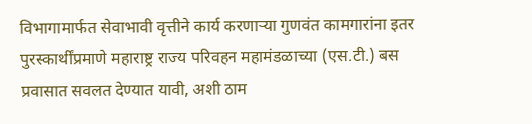विभागामार्फत सेवाभावी वृत्तीने कार्य करणाऱ्या गुणवंत कामगारांना इतर पुरस्कार्थींप्रमाणे महाराष्ट्र राज्य परिवहन महामंडळाच्या (एस.टी.) बस प्रवासात सवलत देण्यात यावी, अशी ठाम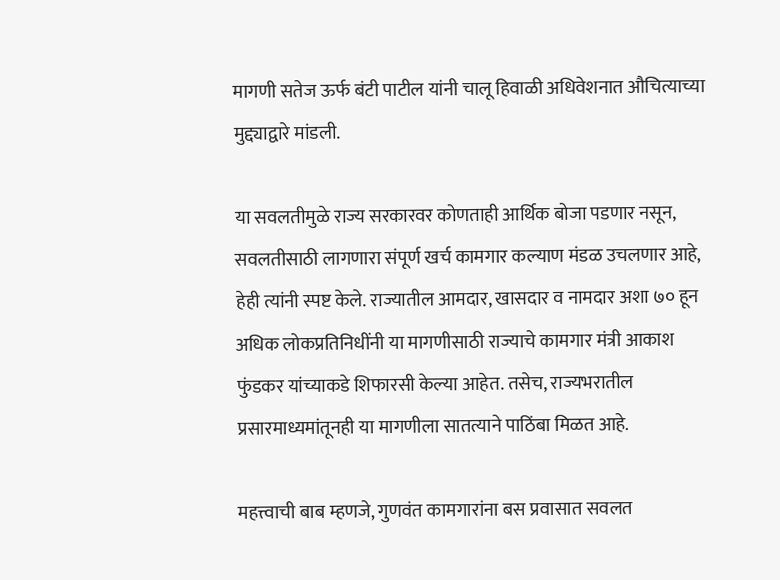मागणी सतेज ऊर्फ बंटी पाटील यांनी चालू हिवाळी अधिवेशनात औचित्याच्या मुद्द्याद्वारे मांडली.

या सवलतीमुळे राज्य सरकारवर कोणताही आर्थिक बोजा पडणार नसून, सवलतीसाठी लागणारा संपूर्ण खर्च कामगार कल्याण मंडळ उचलणार आहे, हेही त्यांनी स्पष्ट केले. राज्यातील आमदार, खासदार व नामदार अशा ७० हून अधिक लोकप्रतिनिधींनी या मागणीसाठी राज्याचे कामगार मंत्री आकाश फुंडकर यांच्याकडे शिफारसी केल्या आहेत. तसेच, राज्यभरातील प्रसारमाध्यमांतूनही या मागणीला सातत्याने पाठिंबा मिळत आहे.

महत्त्वाची बाब म्हणजे, गुणवंत कामगारांना बस प्रवासात सवलत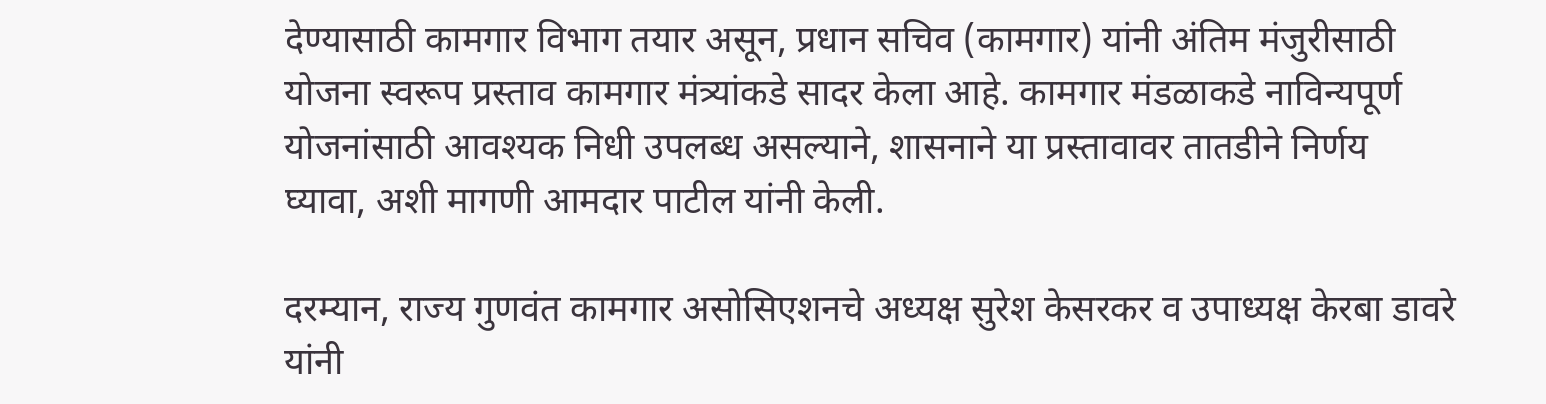देण्यासाठी कामगार विभाग तयार असून, प्रधान सचिव (कामगार) यांनी अंतिम मंजुरीसाठी योजना स्वरूप प्रस्ताव कामगार मंत्र्यांकडे सादर केला आहे. कामगार मंडळाकडे नाविन्यपूर्ण योजनांसाठी आवश्यक निधी उपलब्ध असल्याने, शासनाने या प्रस्तावावर तातडीने निर्णय घ्यावा, अशी मागणी आमदार पाटील यांनी केली.

दरम्यान, राज्य गुणवंत कामगार असोसिएशनचे अध्यक्ष सुरेश केसरकर व उपाध्यक्ष केरबा डावरे यांनी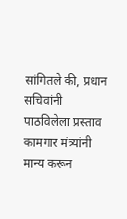सांगितले की, प्रधान सचिवांनी पाठविलेला प्रस्ताव कामगार मंत्र्यांनी मान्य करून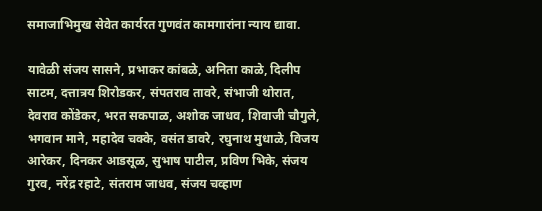समाजाभिमुख सेवेत कार्यरत गुणवंत कामगारांना न्याय द्यावा.

यावेळी संजय सासने, प्रभाकर कांबळे, अनिता काळे, दिलीप साटम, दत्तात्रय शिरोडकर, संपतराव तावरे, संभाजी थोरात, देवराव कोंडेकर, भरत सकपाळ, अशोक जाधव, शिवाजी चौगुले, भगवान माने, महादेव चक्के, वसंत डावरे, रघुनाथ मुधाळे, विजय आरेकर, दिनकर आडसूळ, सुभाष पाटील, प्रविण भिके, संजय गुरव, नरेंद्र रहाटे, संतराम जाधव, संजय चव्हाण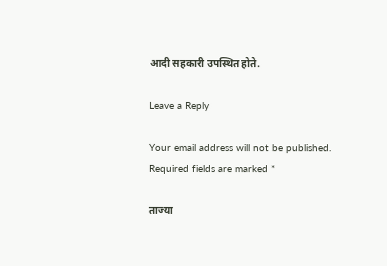आदी सहकारी उपस्थित होते.

Leave a Reply

Your email address will not be published. Required fields are marked *

ताज्या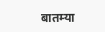बातम्या